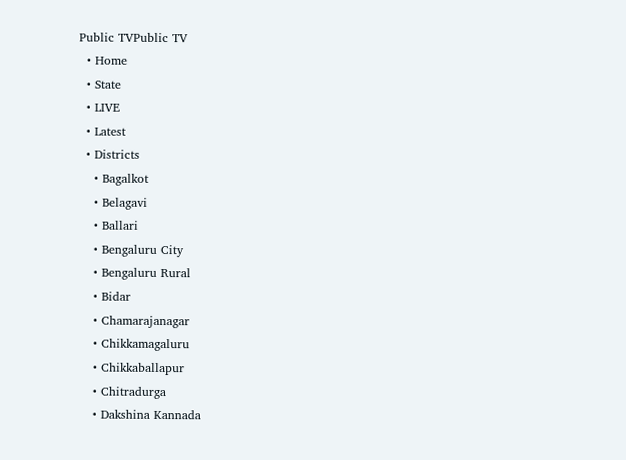Public TVPublic TV
  • Home
  • State
  • LIVE
  • Latest
  • Districts
    • Bagalkot
    • Belagavi
    • Ballari
    • Bengaluru City
    • Bengaluru Rural
    • Bidar
    • Chamarajanagar
    • Chikkamagaluru
    • Chikkaballapur
    • Chitradurga
    • Dakshina Kannada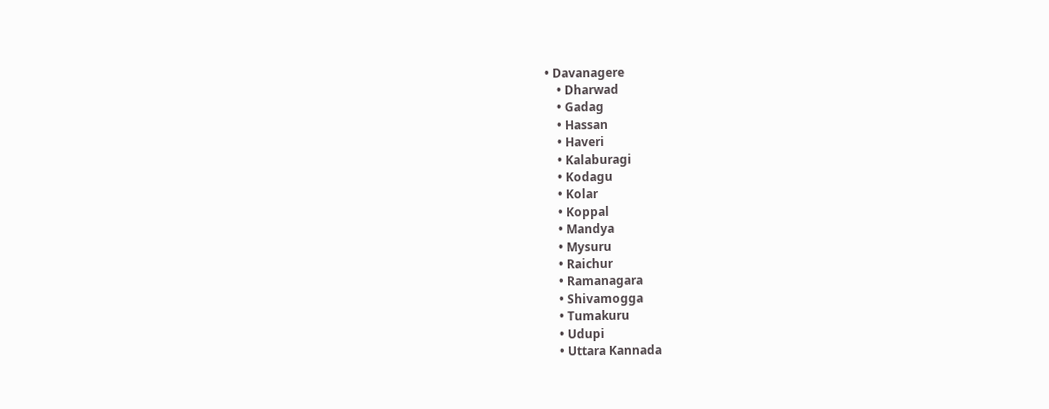• Davanagere
    • Dharwad
    • Gadag
    • Hassan
    • Haveri
    • Kalaburagi
    • Kodagu
    • Kolar
    • Koppal
    • Mandya
    • Mysuru
    • Raichur
    • Ramanagara
    • Shivamogga
    • Tumakuru
    • Udupi
    • Uttara Kannada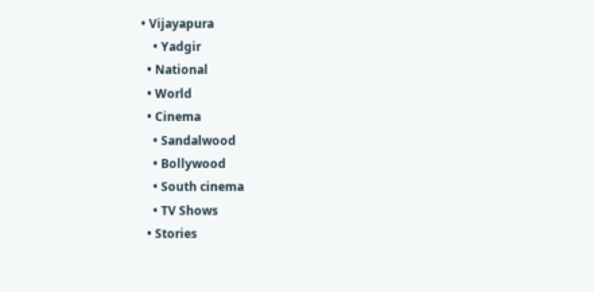• Vijayapura
    • Yadgir
  • National
  • World
  • Cinema
    • Sandalwood
    • Bollywood
    • South cinema
    • TV Shows
  • Stories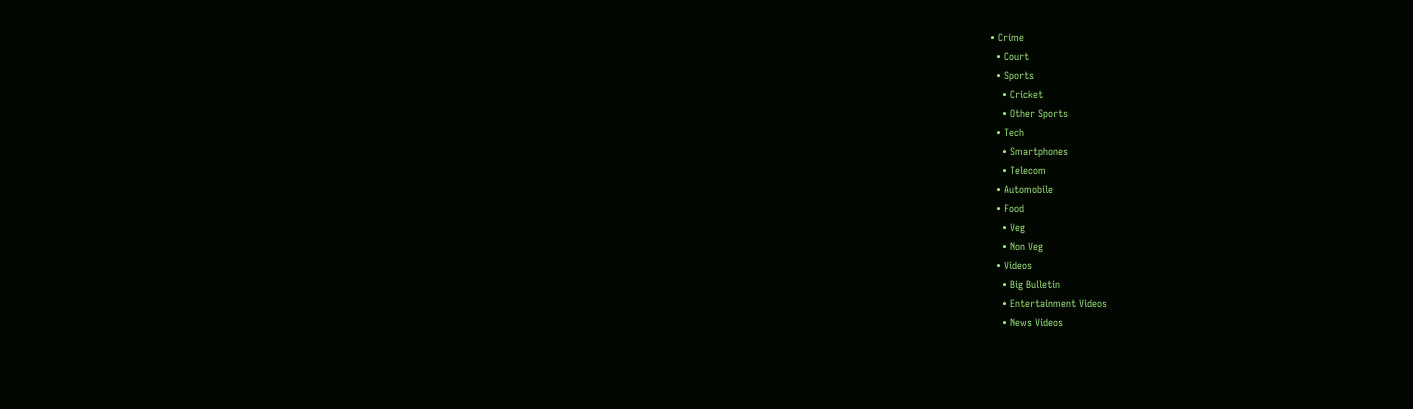• Crime
  • Court
  • Sports
    • Cricket
    • Other Sports
  • Tech
    • Smartphones
    • Telecom
  • Automobile
  • Food
    • Veg
    • Non Veg
  • Videos
    • Big Bulletin
    • Entertainment Videos
    • News Videos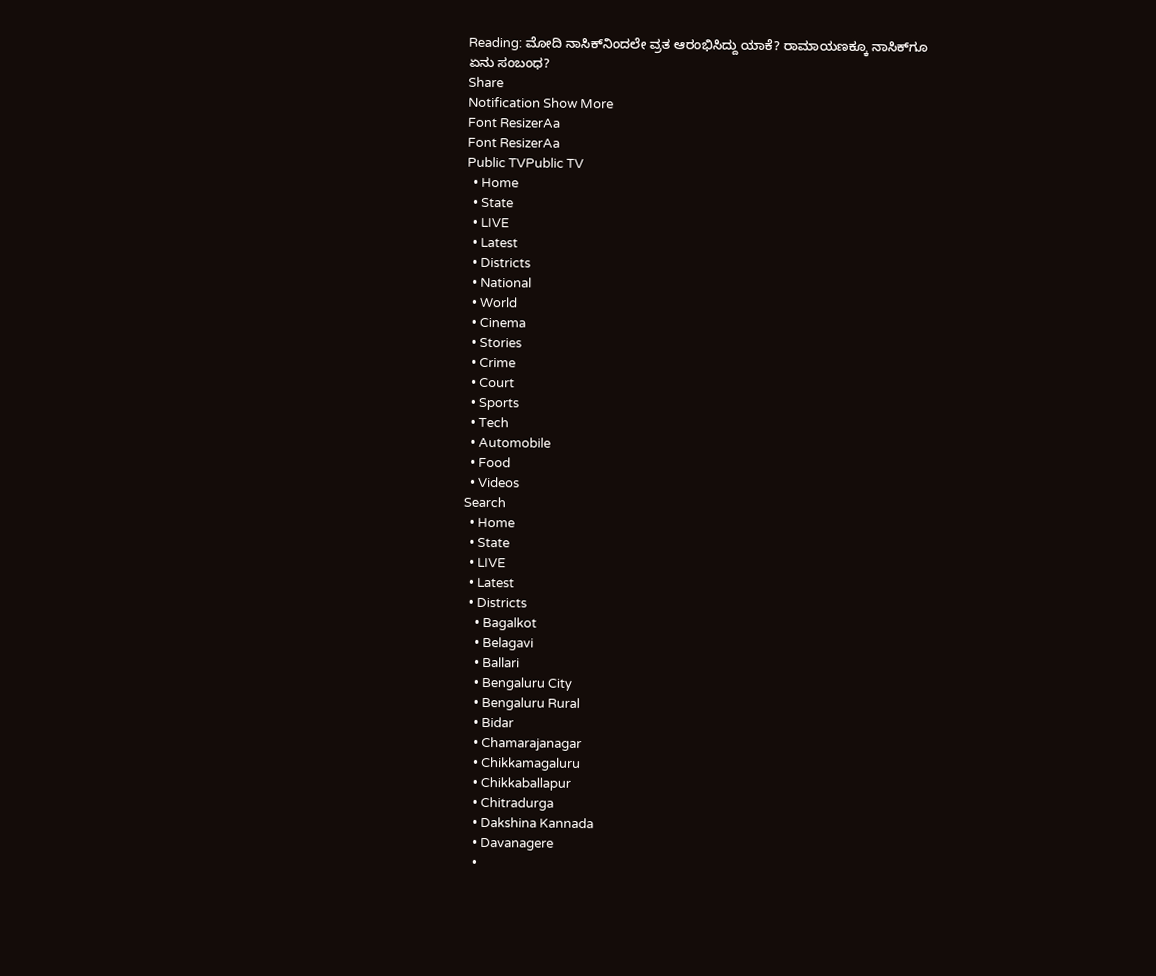Reading: ಮೋದಿ ನಾಸಿಕ್‌ನಿಂದಲೇ ವ್ರತ ಆರಂಭಿಸಿದ್ದು ಯಾಕೆ? ರಾಮಾಯಣಕ್ಕೂ ನಾಸಿಕ್‌ಗೂ ಏನು ಸಂಬಂಧ?
Share
Notification Show More
Font ResizerAa
Font ResizerAa
Public TVPublic TV
  • Home
  • State
  • LIVE
  • Latest
  • Districts
  • National
  • World
  • Cinema
  • Stories
  • Crime
  • Court
  • Sports
  • Tech
  • Automobile
  • Food
  • Videos
Search
  • Home
  • State
  • LIVE
  • Latest
  • Districts
    • Bagalkot
    • Belagavi
    • Ballari
    • Bengaluru City
    • Bengaluru Rural
    • Bidar
    • Chamarajanagar
    • Chikkamagaluru
    • Chikkaballapur
    • Chitradurga
    • Dakshina Kannada
    • Davanagere
    •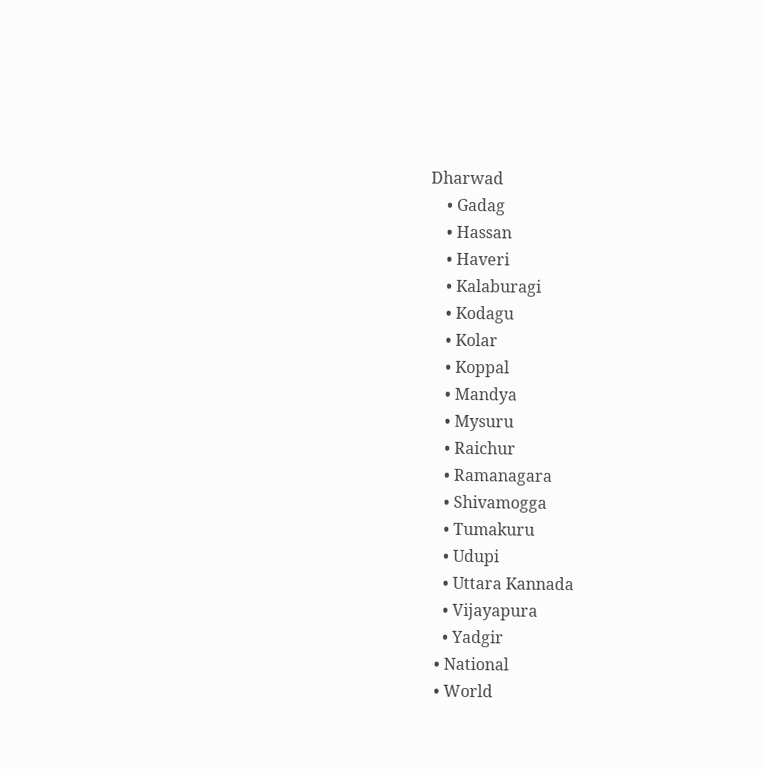Dharwad
    • Gadag
    • Hassan
    • Haveri
    • Kalaburagi
    • Kodagu
    • Kolar
    • Koppal
    • Mandya
    • Mysuru
    • Raichur
    • Ramanagara
    • Shivamogga
    • Tumakuru
    • Udupi
    • Uttara Kannada
    • Vijayapura
    • Yadgir
  • National
  • World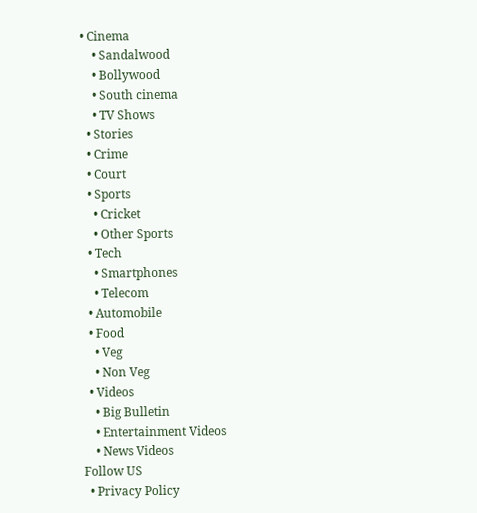• Cinema
    • Sandalwood
    • Bollywood
    • South cinema
    • TV Shows
  • Stories
  • Crime
  • Court
  • Sports
    • Cricket
    • Other Sports
  • Tech
    • Smartphones
    • Telecom
  • Automobile
  • Food
    • Veg
    • Non Veg
  • Videos
    • Big Bulletin
    • Entertainment Videos
    • News Videos
Follow US
  • Privacy Policy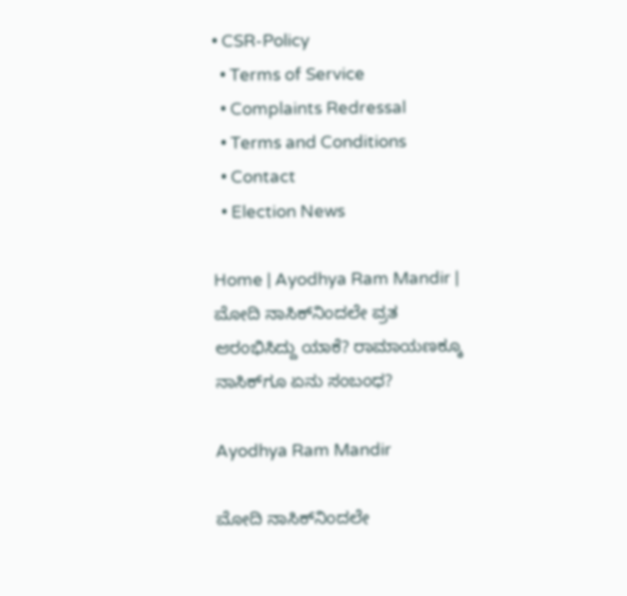• CSR-Policy
  • Terms of Service
  • Complaints Redressal
  • Terms and Conditions
  • Contact
  • Election News

Home | Ayodhya Ram Mandir | ಮೋದಿ ನಾಸಿಕ್‌ನಿಂದಲೇ ವ್ರತ ಆರಂಭಿಸಿದ್ದು ಯಾಕೆ? ರಾಮಾಯಣಕ್ಕೂ ನಾಸಿಕ್‌ಗೂ ಏನು ಸಂಬಂಧ?

Ayodhya Ram Mandir

ಮೋದಿ ನಾಸಿಕ್‌ನಿಂದಲೇ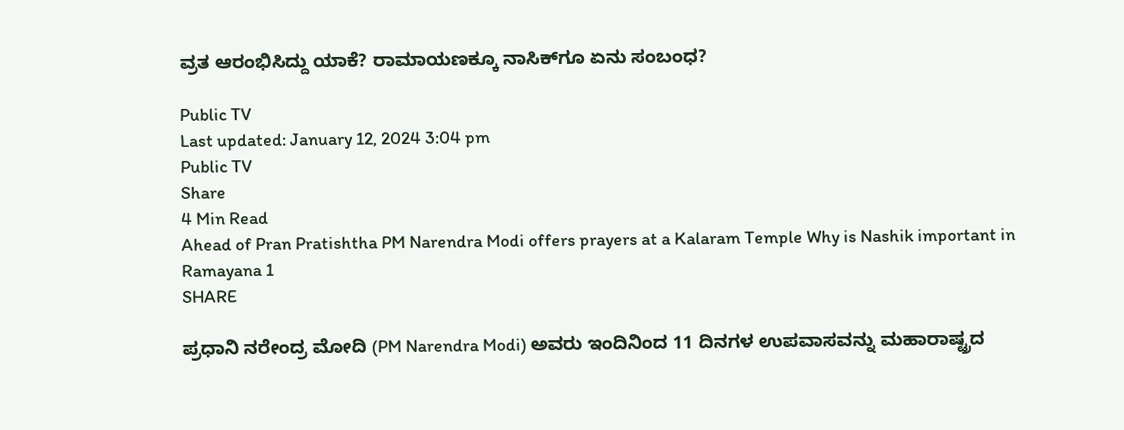ವ್ರತ ಆರಂಭಿಸಿದ್ದು ಯಾಕೆ? ರಾಮಾಯಣಕ್ಕೂ ನಾಸಿಕ್‌ಗೂ ಏನು ಸಂಬಂಧ?

Public TV
Last updated: January 12, 2024 3:04 pm
Public TV
Share
4 Min Read
Ahead of Pran Pratishtha PM Narendra Modi offers prayers at a Kalaram Temple Why is Nashik important in Ramayana 1
SHARE

ಪ್ರಧಾನಿ ನರೇಂದ್ರ ಮೋದಿ (PM Narendra Modi) ಅವರು ಇಂದಿನಿಂದ 11 ದಿನಗಳ ಉಪವಾಸವನ್ನು ಮಹಾರಾಷ್ಟ್ರದ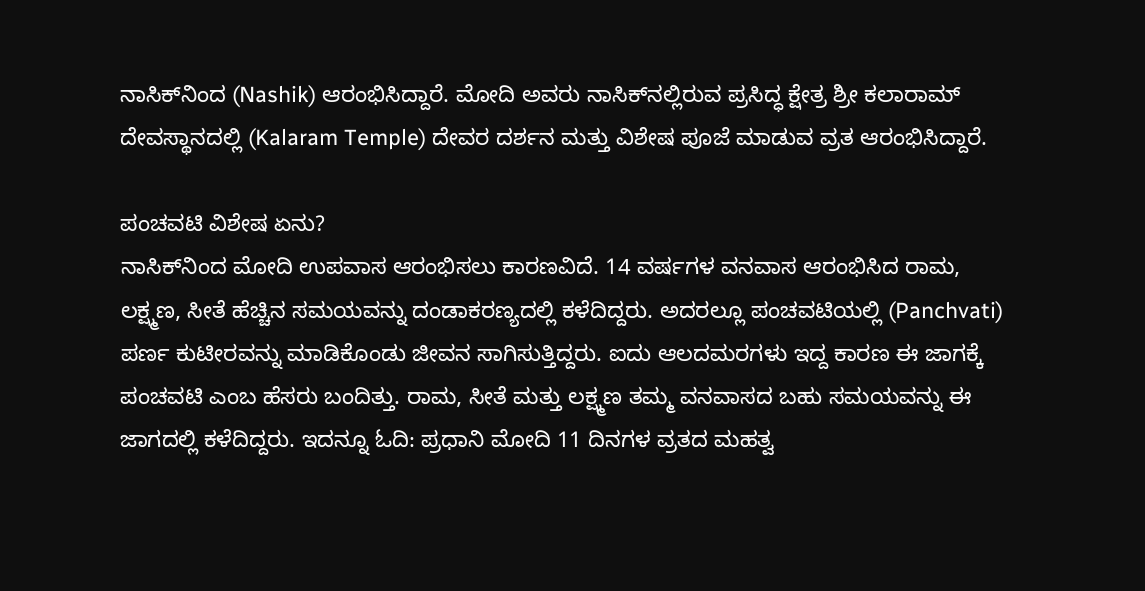ನಾಸಿಕ್‌ನಿಂದ (Nashik) ಆರಂಭಿಸಿದ್ದಾರೆ. ಮೋದಿ ಅವರು ನಾಸಿಕ್‌ನಲ್ಲಿರುವ ಪ್ರಸಿದ್ಧ ಕ್ಷೇತ್ರ ಶ್ರೀ ಕಲಾರಾಮ್ ದೇವಸ್ಥಾನದಲ್ಲಿ (Kalaram Temple) ದೇವರ ದರ್ಶನ ಮತ್ತು ವಿಶೇಷ ಪೂಜೆ ಮಾಡುವ ವ್ರತ ಆರಂಭಿಸಿದ್ದಾರೆ.

ಪಂಚವಟಿ ವಿಶೇಷ ಏನು?
ನಾಸಿಕ್‌ನಿಂದ ಮೋದಿ ಉಪವಾಸ ಆರಂಭಿಸಲು ಕಾರಣವಿದೆ. 14 ವರ್ಷಗಳ ವನವಾಸ ಆರಂಭಿಸಿದ ರಾಮ, ಲಕ್ಷ್ಮಣ, ಸೀತೆ ಹೆಚ್ಚಿನ ಸಮಯವನ್ನು ದಂಡಾಕರಣ್ಯದಲ್ಲಿ ಕಳೆದಿದ್ದರು. ಅದರಲ್ಲೂ ಪಂಚವಟಿಯಲ್ಲಿ (Panchvati) ಪರ್ಣ ಕುಟೀರವನ್ನು ಮಾಡಿಕೊಂಡು ಜೀವನ ಸಾಗಿಸುತ್ತಿದ್ದರು. ಐದು ಆಲದಮರಗಳು ಇದ್ದ ಕಾರಣ ಈ ಜಾಗಕ್ಕೆ ಪಂಚವಟಿ ಎಂಬ ಹೆಸರು ಬಂದಿತ್ತು. ರಾಮ, ಸೀತೆ ಮತ್ತು ಲಕ್ಷ್ಮಣ ತಮ್ಮ ವನವಾಸದ ಬಹು ಸಮಯವನ್ನು ಈ ಜಾಗದಲ್ಲಿ ಕಳೆದಿದ್ದರು. ಇದನ್ನೂ ಓದಿ: ಪ್ರಧಾನಿ ಮೋದಿ 11 ದಿನಗಳ ವ್ರತದ ಮಹತ್ವ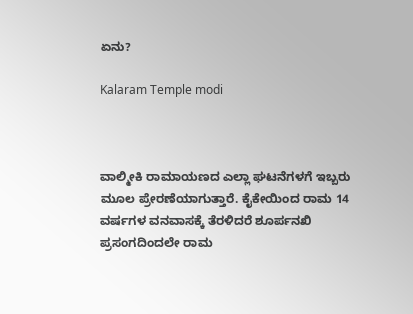ಏನು?

Kalaram Temple modi



ವಾಲ್ಮೀಕಿ ರಾಮಾಯಣದ ಎಲ್ಲಾ ಘಟನೆಗಳಗೆ ಇಬ್ಬರು ಮೂಲ ಪ್ರೇರಣೆಯಾಗುತ್ತಾರೆ. ಕೈಕೇಯಿಂದ ರಾಮ 14 ವರ್ಷಗಳ ವನವಾಸಕ್ಕೆ ತೆರಳಿದರೆ ಶೂರ್ಪನಖಿ ಪ್ರಸಂಗದಿಂದಲೇ ರಾಮ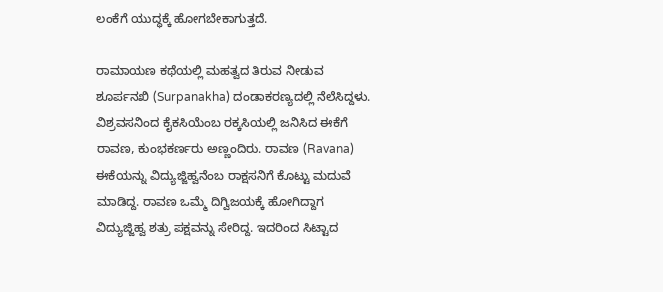ಲಂಕೆಗೆ ಯುದ್ಧಕ್ಕೆ ಹೋಗಬೇಕಾಗುತ್ತದೆ.

ರಾಮಾಯಣ ಕಥೆಯಲ್ಲಿ ಮಹತ್ವದ ತಿರುವ ನೀಡುವ ಶೂರ್ಪನಖಿ (Surpanakha) ದಂಡಾಕರಣ್ಯದಲ್ಲಿ ನೆಲೆಸಿದ್ದಳು. ವಿಶ್ರವಸನಿಂದ ಕೈಕಸಿಯೆಂಬ ರಕ್ಕಸಿಯಲ್ಲಿ ಜನಿಸಿದ ಈಕೆಗೆ ರಾವಣ, ಕುಂಭಕರ್ಣರು ಅಣ್ಣಂದಿರು. ರಾವಣ (Ravana) ಈಕೆಯನ್ನು ವಿದ್ಯುಜ್ಜಿಹ್ವನೆಂಬ ರಾಕ್ಷಸನಿಗೆ ಕೊಟ್ಟು ಮದುವೆ ಮಾಡಿದ್ದ. ರಾವಣ ಒಮ್ಮೆ ದಿಗ್ವಿಜಯಕ್ಕೆ ಹೋಗಿದ್ದಾಗ ವಿದ್ಯುಜ್ಜಿಹ್ವ ಶತ್ರು ಪಕ್ಷವನ್ನು ಸೇರಿದ್ದ. ಇದರಿಂದ ಸಿಟ್ಟಾದ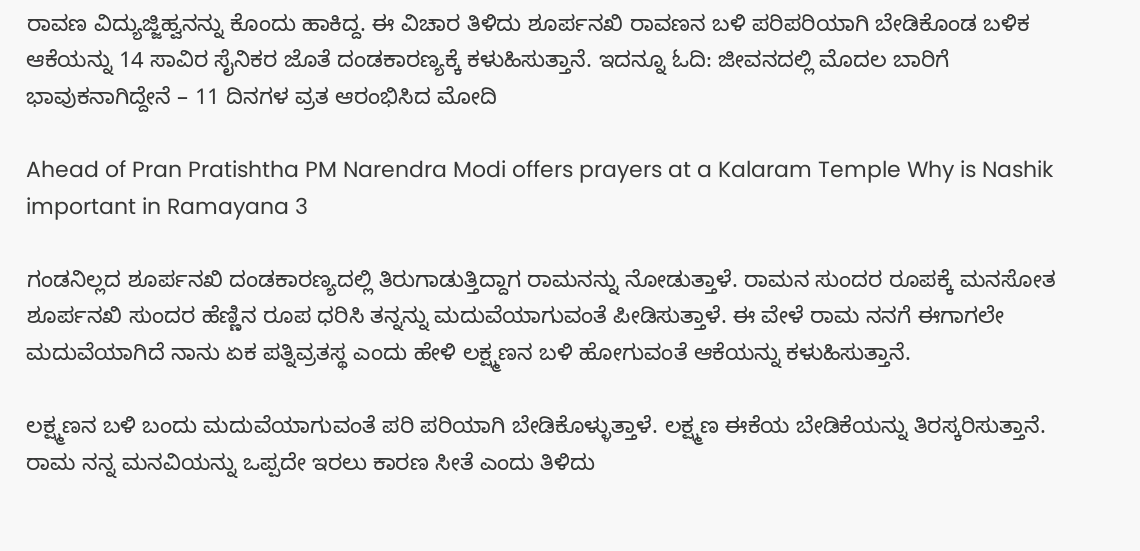ರಾವಣ ವಿದ್ಯುಜ್ಜಿಹ್ವನನ್ನು ಕೊಂದು ಹಾಕಿದ್ದ. ಈ ವಿಚಾರ ತಿಳಿದು ಶೂರ್ಪನಖಿ ರಾವಣನ ಬಳಿ ಪರಿಪರಿಯಾಗಿ ಬೇಡಿಕೊಂಡ ಬಳಿಕ ಆಕೆಯನ್ನು 14 ಸಾವಿರ ಸೈನಿಕರ ಜೊತೆ ದಂಡಕಾರಣ್ಯಕ್ಕೆ ಕಳುಹಿಸುತ್ತಾನೆ. ಇದನ್ನೂ ಓದಿ: ಜೀವನದಲ್ಲಿ ಮೊದಲ ಬಾರಿಗೆ ಭಾವುಕನಾಗಿದ್ದೇನೆ – 11 ದಿನಗಳ ವ್ರತ ಆರಂಭಿಸಿದ ಮೋದಿ

Ahead of Pran Pratishtha PM Narendra Modi offers prayers at a Kalaram Temple Why is Nashik important in Ramayana 3

ಗಂಡನಿಲ್ಲದ ಶೂರ್ಪನಖಿ ದಂಡಕಾರಣ್ಯದಲ್ಲಿ ತಿರುಗಾಡುತ್ತಿದ್ದಾಗ ರಾಮನನ್ನು ನೋಡುತ್ತಾಳೆ. ರಾಮನ ಸುಂದರ ರೂಪಕ್ಕೆ ಮನಸೋತ ಶೂರ್ಪನಖಿ ಸುಂದರ ಹೆಣ್ಣಿನ ರೂಪ ಧರಿಸಿ ತನ್ನನ್ನು ಮದುವೆಯಾಗುವಂತೆ ಪೀಡಿಸುತ್ತಾಳೆ. ಈ ವೇಳೆ ರಾಮ ನನಗೆ ಈಗಾಗಲೇ ಮದುವೆಯಾಗಿದೆ ನಾನು ಏಕ ಪತ್ನಿವ್ರತಸ್ಥ ಎಂದು ಹೇಳಿ ಲಕ್ಷ್ಮಣನ ಬಳಿ ಹೋಗುವಂತೆ ಆಕೆಯನ್ನು ಕಳುಹಿಸುತ್ತಾನೆ.

ಲಕ್ಷ್ಮಣನ ಬಳಿ ಬಂದು ಮದುವೆಯಾಗುವಂತೆ ಪರಿ ಪರಿಯಾಗಿ ಬೇಡಿಕೊಳ್ಳುತ್ತಾಳೆ. ಲಕ್ಷ್ಮಣ ಈಕೆಯ ಬೇಡಿಕೆಯನ್ನು ತಿರಸ್ಕರಿಸುತ್ತಾನೆ. ರಾಮ ನನ್ನ ಮನವಿಯನ್ನು ಒಪ್ಪದೇ ಇರಲು ಕಾರಣ ಸೀತೆ ಎಂದು ತಿಳಿದು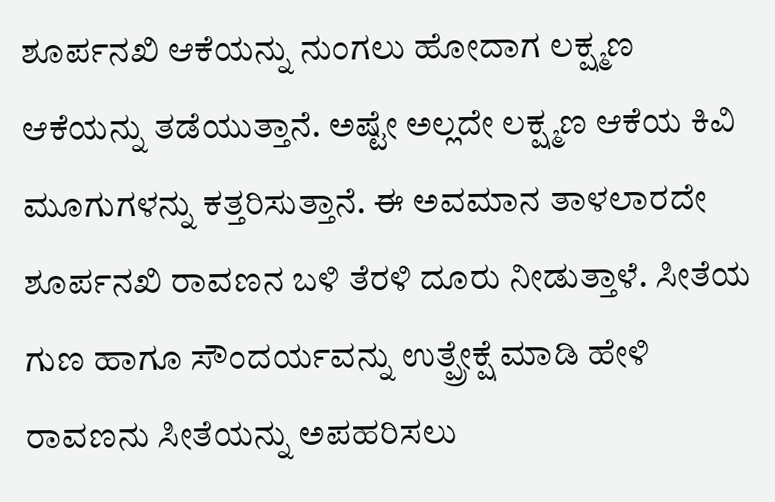ಶೂರ್ಪನಖಿ ಆಕೆಯನ್ನು ನುಂಗಲು ಹೋದಾಗ ಲಕ್ಷ್ಮಣ ಆಕೆಯನ್ನು ತಡೆಯುತ್ತಾನೆ. ಅಷ್ಟೇ ಅಲ್ಲದೇ ಲಕ್ಷ್ಮಣ ಆಕೆಯ ಕಿವಿ ಮೂಗುಗಳನ್ನು ಕತ್ತರಿಸುತ್ತಾನೆ. ಈ ಅವಮಾನ ತಾಳಲಾರದೇ ಶೂರ್ಪನಖಿ ರಾವಣನ ಬಳಿ ತೆರಳಿ ದೂರು ನೀಡುತ್ತಾಳೆ. ಸೀತೆಯ ಗುಣ ಹಾಗೂ ಸೌಂದರ್ಯವನ್ನು ಉತ್ಪ್ರೇಕ್ಷೆ ಮಾಡಿ ಹೇಳಿ ರಾವಣನು ಸೀತೆಯನ್ನು ಅಪಹರಿಸಲು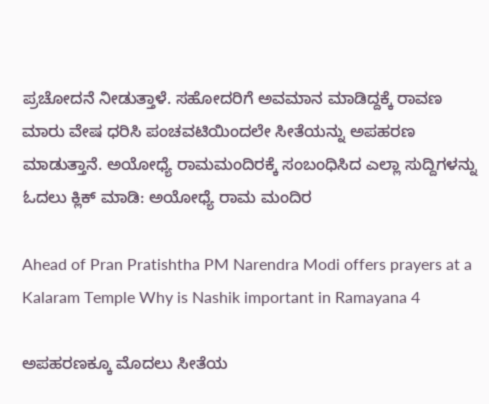ಪ್ರಚೋದನೆ ನೀಡುತ್ತಾಳೆ. ಸಹೋದರಿಗೆ ಅವಮಾನ ಮಾಡಿದ್ದಕ್ಕೆ ರಾವಣ ಮಾರು ವೇಷ ಧರಿಸಿ ಪಂಚವಟಿಯಿಂದಲೇ ಸೀತೆಯನ್ನು ಅಪಹರಣ ಮಾಡುತ್ತಾನೆ. ಅಯೋಧ್ಯೆ ರಾಮಮಂದಿರಕ್ಕೆ ಸಂಬಂಧಿಸಿದ ಎಲ್ಲಾ ಸುದ್ದಿಗಳನ್ನು ಓದಲು ಕ್ಲಿಕ್‌ ಮಾಡಿ: ಅಯೋಧ್ಯೆ ರಾಮ ಮಂದಿರ

Ahead of Pran Pratishtha PM Narendra Modi offers prayers at a Kalaram Temple Why is Nashik important in Ramayana 4

ಅಪಹರಣಕ್ಕೂ ಮೊದಲು ಸೀತೆಯ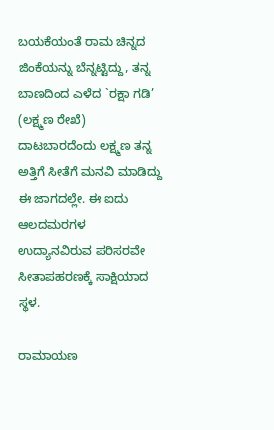ಬಯಕೆಯಂತೆ ರಾಮ ಚಿನ್ನದ ಜಿಂಕೆಯನ್ನು ಬೆನ್ನಟ್ಟಿದ್ದು, ತನ್ನ ಬಾಣದಿಂದ ಎಳೆದ `ರಕ್ಷಾ ಗಡಿ’ (ಲಕ್ಷ್ಮಣ ರೇಖೆ) ದಾಟಬಾರದೆಂದು ಲಕ್ಷ್ಮಣ ತನ್ನ ಅತ್ತಿಗೆ ಸೀತೆಗೆ ಮನವಿ ಮಾಡಿದ್ದು ಈ ಜಾಗದಲ್ಲೇ. ಈ ಐದು ಆಲದಮರಗಳ ಉದ್ಯಾನವಿರುವ ಪರಿಸರವೇ ಸೀತಾಪಹರಣಕ್ಕೆ ಸಾಕ್ಷಿಯಾದ ಸ್ಥಳ.

ರಾಮಾಯಣ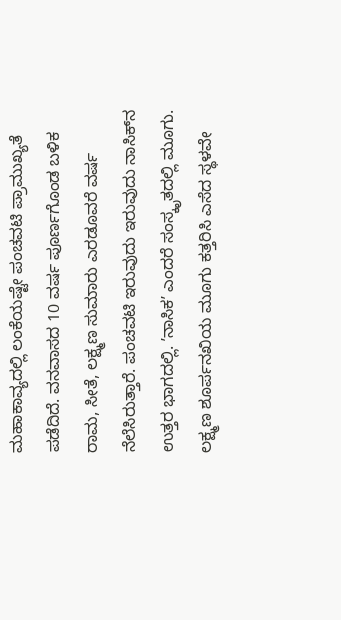ಮಹಾಕಾವ್ಯದಲ್ಲಿ ಲಂಕೆಯಷ್ಟೇ ಪಂಚವಟಿ ಪ್ರಾಮುಖ್ಯತೆ ಪಡೆದಿದೆ. ವನವಾಸದ 10 ವರ್ಷ ಪೂರ್ಣಗೊಂಡ ಬಳಿಕ ರಾಮ, ಸೀತೆ, ಲಕ್ಷ್ಮಣ ಸುಮಾರು ಎರಡೂವರೆ ವರ್ಷ ನೆಲೆಸಿರುತ್ತಾರೆ. ಪಂಚವಟಿ ಇರುವುದು ಇರುವುದು ನಾಸಿಕ್‌ನ ಉತ್ತರ ಭಾಗದಲ್ಲಿ. ʼನಾಸಿಕʼ ಎಂದರೆ ಸಂಸ್ಕೃತದಲ್ಲಿ ಮೂಗು. ಲಕ್ಷ್ಮಣ ಶೂರ್ಪನಖಿಯ ಮೂಗು ಕತ್ತರಿಸಿ ಎಸೆದ ಸ್ಥಳವೇ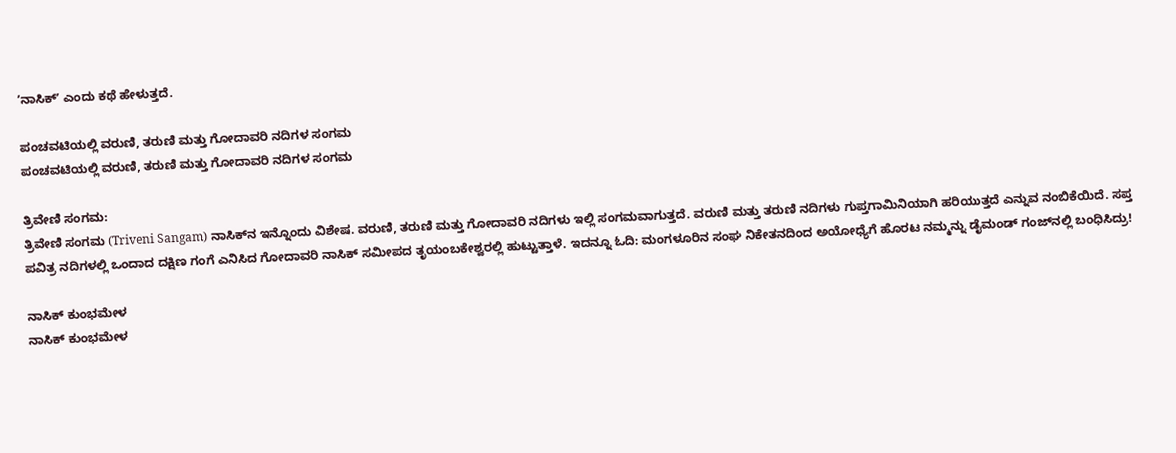ʼನಾಸಿಕ್ʼ ಎಂದು ಕಥೆ ಹೇಳುತ್ತದೆ.

ಪಂಚವಟಿಯಲ್ಲಿ ವರುಣಿ, ತರುಣಿ ಮತ್ತು ಗೋದಾವರಿ ನದಿಗಳ ಸಂಗಮ
ಪಂಚವಟಿಯಲ್ಲಿ ವರುಣಿ, ತರುಣಿ ಮತ್ತು ಗೋದಾವರಿ ನದಿಗಳ ಸಂಗಮ

ತ್ರಿವೇಣಿ ಸಂಗಮ:
ತ್ರಿವೇಣಿ ಸಂಗಮ (Triveni Sangam) ನಾಸಿಕ್‌ನ ಇನ್ನೊಂದು ವಿಶೇಷ. ವರುಣಿ, ತರುಣಿ ಮತ್ತು ಗೋದಾವರಿ ನದಿಗಳು ಇಲ್ಲಿ ಸಂಗಮವಾಗುತ್ತದೆ. ವರುಣಿ ಮತ್ತು ತರುಣಿ ನದಿಗಳು ಗುಪ್ತಗಾಮಿನಿಯಾಗಿ ಹರಿಯುತ್ತದೆ ಎನ್ನುವ ನಂಬಿಕೆಯಿದೆ. ಸಪ್ತ ಪವಿತ್ರ ನದಿಗಳಲ್ಲಿ ಒಂದಾದ ದಕ್ಷಿಣ ಗಂಗೆ ಎನಿಸಿದ ಗೋದಾವರಿ ನಾಸಿಕ್‌ ಸಮೀಪದ ತೃಯಂಬಕೇಶ್ವರಲ್ಲಿ ಹುಟ್ಟುತ್ತಾಳೆ. ಇದನ್ನೂ ಓದಿ: ಮಂಗಳೂರಿನ ಸಂಘ ನಿಕೇತನದಿಂದ ಅಯೋಧ್ಯೆಗೆ ಹೊರಟ ನಮ್ಮನ್ನು ಡೈಮಂಡ್ ಗಂಜ್‌ನಲ್ಲಿ ಬಂಧಿಸಿದ್ರು!

ನಾಸಿಕ್‌ ಕುಂಭಮೇಳ
ನಾಸಿಕ್‌ ಕುಂಭಮೇಳ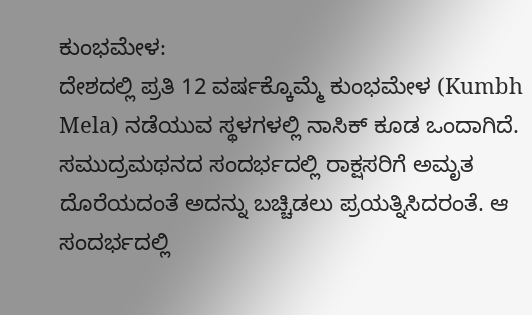ಕುಂಭಮೇಳ:
ದೇಶದಲ್ಲಿ ಪ್ರತಿ 12 ವರ್ಷಕ್ಕೊಮ್ಮೆ ಕುಂಭಮೇಳ (Kumbh Mela) ನಡೆಯುವ ಸ್ಥಳಗಳಲ್ಲಿ ನಾಸಿಕ್ ಕೂಡ ಒಂದಾಗಿದೆ. ಸಮುದ್ರಮಥನದ ಸಂದರ್ಭದಲ್ಲಿ ರಾಕ್ಷಸರಿಗೆ ಅಮೃತ ದೊರೆಯದಂತೆ ಅದನ್ನು ಬಚ್ಚಿಡಲು ಪ್ರಯತ್ನಿಸಿದರಂತೆ. ಆ ಸಂದರ್ಭದಲ್ಲಿ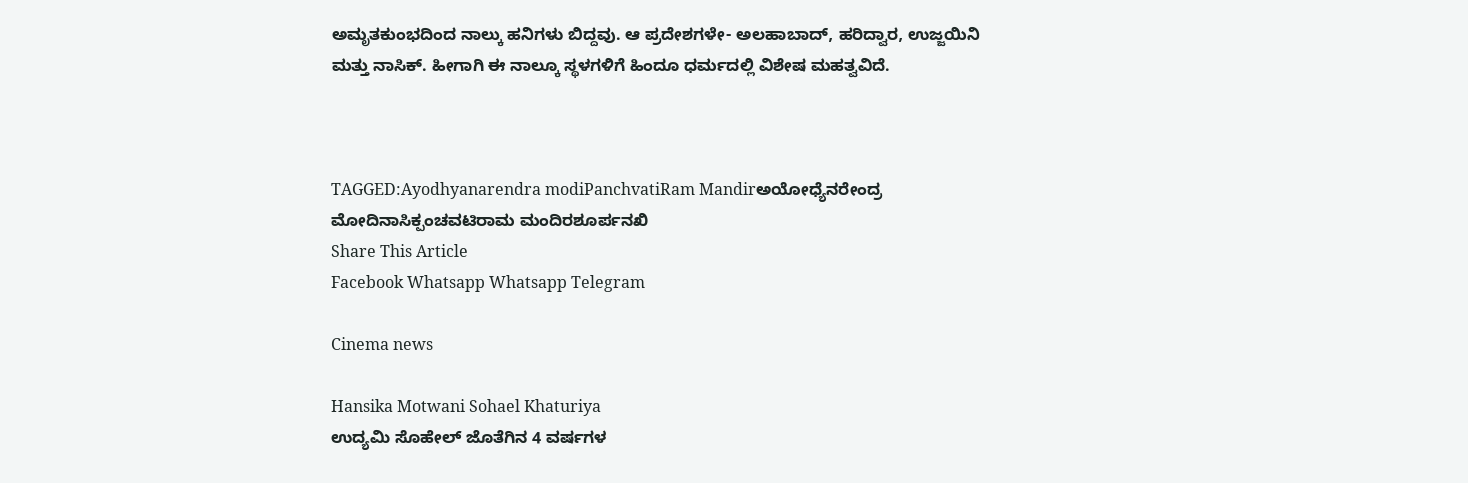ಅಮೃತಕುಂಭದಿಂದ ನಾಲ್ಕು ಹನಿಗಳು ಬಿದ್ದವು. ಆ ಪ್ರದೇಶಗಳೇ- ಅಲಹಾಬಾದ್, ಹರಿದ್ವಾರ, ಉಜ್ಜಯಿನಿ ಮತ್ತು ನಾಸಿಕ್. ಹೀಗಾಗಿ ಈ ನಾಲ್ಕೂ ಸ್ಥಳಗಳಿಗೆ ಹಿಂದೂ ಧರ್ಮದಲ್ಲಿ ವಿಶೇಷ ಮಹತ್ವವಿದೆ.



TAGGED:Ayodhyanarendra modiPanchvatiRam Mandirಅಯೋಧ್ಯೆನರೇಂದ್ರ ಮೋದಿನಾಸಿಕ್ಪಂಚವಟಿರಾಮ ಮಂದಿರಶೂರ್ಪನಖಿ
Share This Article
Facebook Whatsapp Whatsapp Telegram

Cinema news

Hansika Motwani Sohael Khaturiya
ಉದ್ಯಮಿ‌ ಸೊಹೇಲ್‌ ಜೊತೆಗಿನ 4 ವರ್ಷಗಳ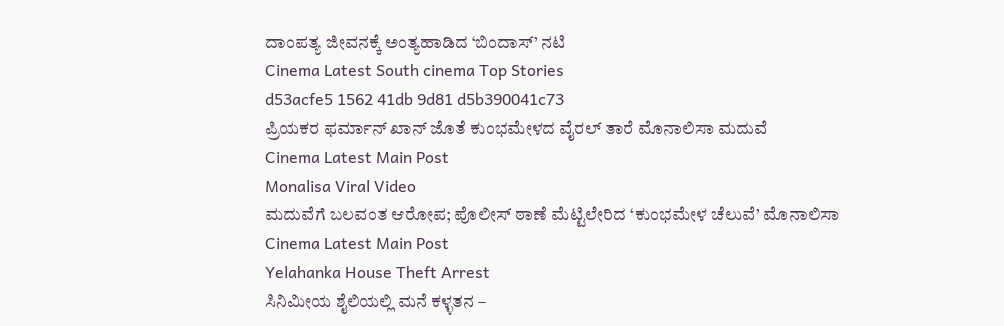ದಾಂಪತ್ಯ ಜೀವನಕ್ಕೆ ಅಂತ್ಯಹಾಡಿದ ‘ಬಿಂದಾಸ್‌’ ನಟಿ
Cinema Latest South cinema Top Stories
d53acfe5 1562 41db 9d81 d5b390041c73
ಪ್ರಿಯಕರ ಫರ್ಮಾನ್‌ ಖಾನ್‌ ಜೊತೆ ಕುಂಭಮೇಳದ ವೈರಲ್‌ ತಾರೆ ಮೊನಾಲಿಸಾ ಮದುವೆ
Cinema Latest Main Post
Monalisa Viral Video
ಮದುವೆಗೆ ಬಲವಂತ ಆರೋಪ; ಪೊಲೀಸ್‌ ಠಾಣೆ ಮೆಟ್ಟಿಲೇರಿದ ‘ಕುಂಭಮೇಳ ಚೆಲುವೆ’ ಮೊನಾಲಿಸಾ
Cinema Latest Main Post
Yelahanka House Theft Arrest
ಸಿನಿಮೀಯ ಶೈಲಿಯಲ್ಲಿ ಮನೆ ಕಳ್ಳತನ –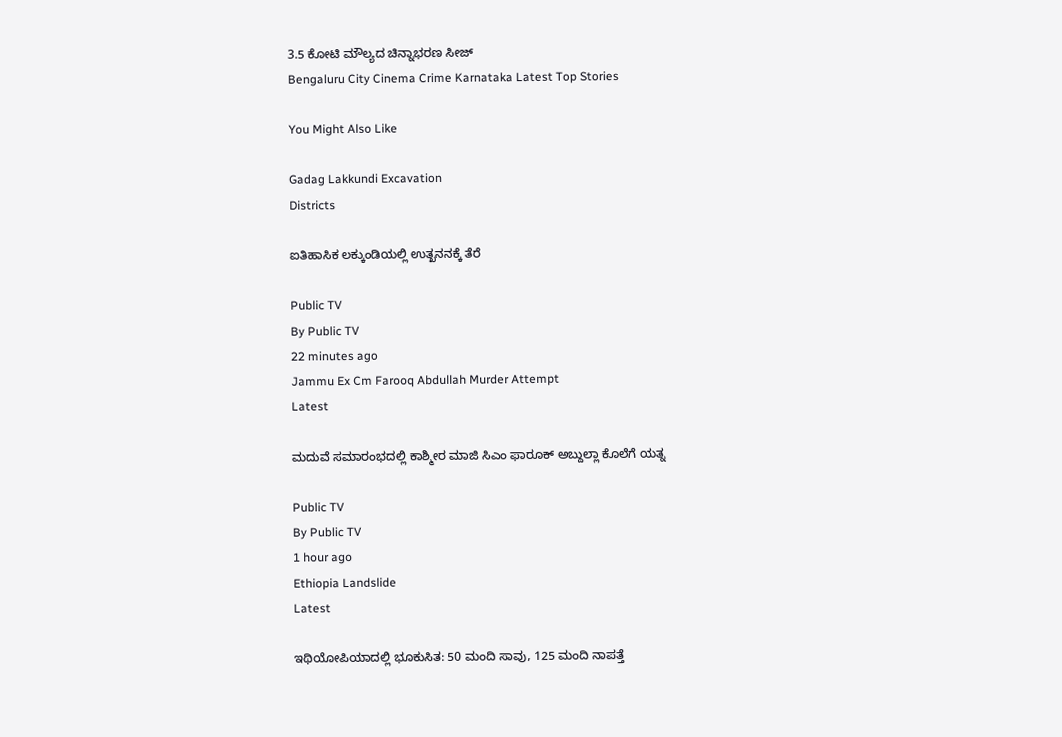3.5 ಕೋಟಿ ಮೌಲ್ಯದ ಚಿನ್ನಾಭರಣ ಸೀಜ್
Bengaluru City Cinema Crime Karnataka Latest Top Stories

You Might Also Like

Gadag Lakkundi Excavation
Districts

ಐತಿಹಾಸಿಕ ಲಕ್ಕುಂಡಿಯಲ್ಲಿ ಉತ್ಖನನಕ್ಕೆ ತೆರೆ

Public TV
By Public TV
22 minutes ago
Jammu Ex Cm Farooq Abdullah Murder Attempt
Latest

ಮದುವೆ ಸಮಾರಂಭದಲ್ಲಿ ಕಾಶ್ಮೀರ ಮಾಜಿ ಸಿಎಂ ಫಾರೂಕ್ ಅಬ್ದುಲ್ಲಾ ಕೊಲೆಗೆ ಯತ್ನ

Public TV
By Public TV
1 hour ago
Ethiopia Landslide
Latest

ಇಥಿಯೋಪಿಯಾದಲ್ಲಿ ಭೂಕುಸಿತ: 50 ಮಂದಿ ಸಾವು, 125 ಮಂದಿ ನಾಪತ್ತೆ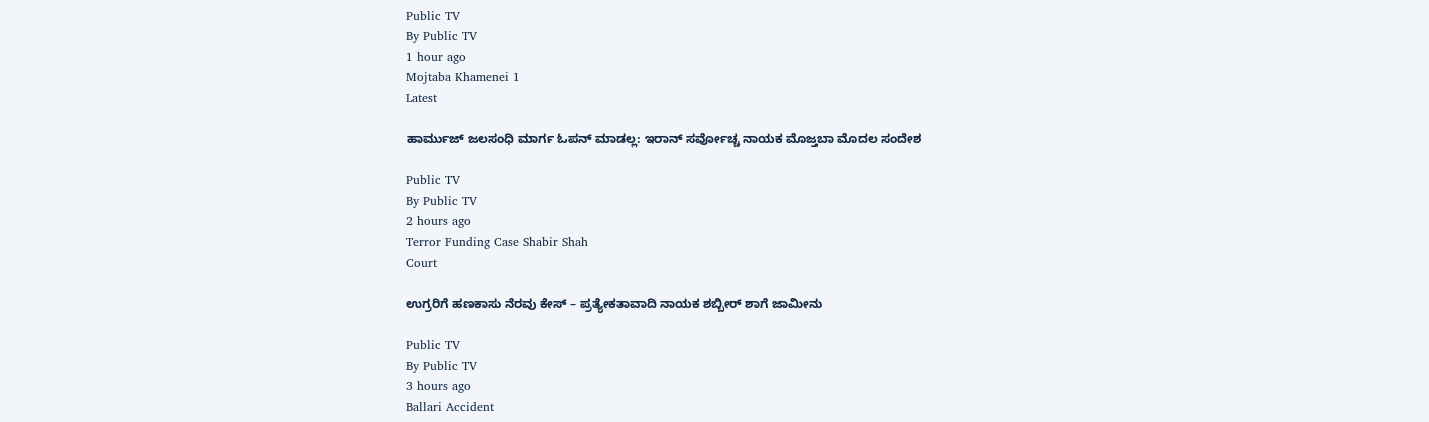Public TV
By Public TV
1 hour ago
Mojtaba Khamenei 1
Latest

ಹಾರ್ಮುಜ್‌ ಜಲಸಂಧಿ ಮಾರ್ಗ ಓಪನ್‌ ಮಾಡಲ್ಲ: ಇರಾನ್‌ ಸರ್ವೋಚ್ಚ ನಾಯಕ ಮೊಜ್ತಬಾ ಮೊದಲ ಸಂದೇಶ

Public TV
By Public TV
2 hours ago
Terror Funding Case Shabir Shah
Court

ಉಗ್ರರಿಗೆ ಹಣಕಾಸು ನೆರವು ಕೇಸ್ – ಪ್ರತ್ಯೇಕತಾವಾದಿ ನಾಯಕ ಶಬ್ಬೀರ್ ಶಾಗೆ ಜಾಮೀನು

Public TV
By Public TV
3 hours ago
Ballari Accident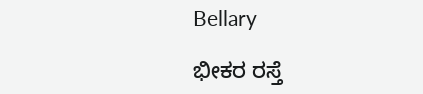Bellary

ಭೀಕರ ರಸ್ತೆ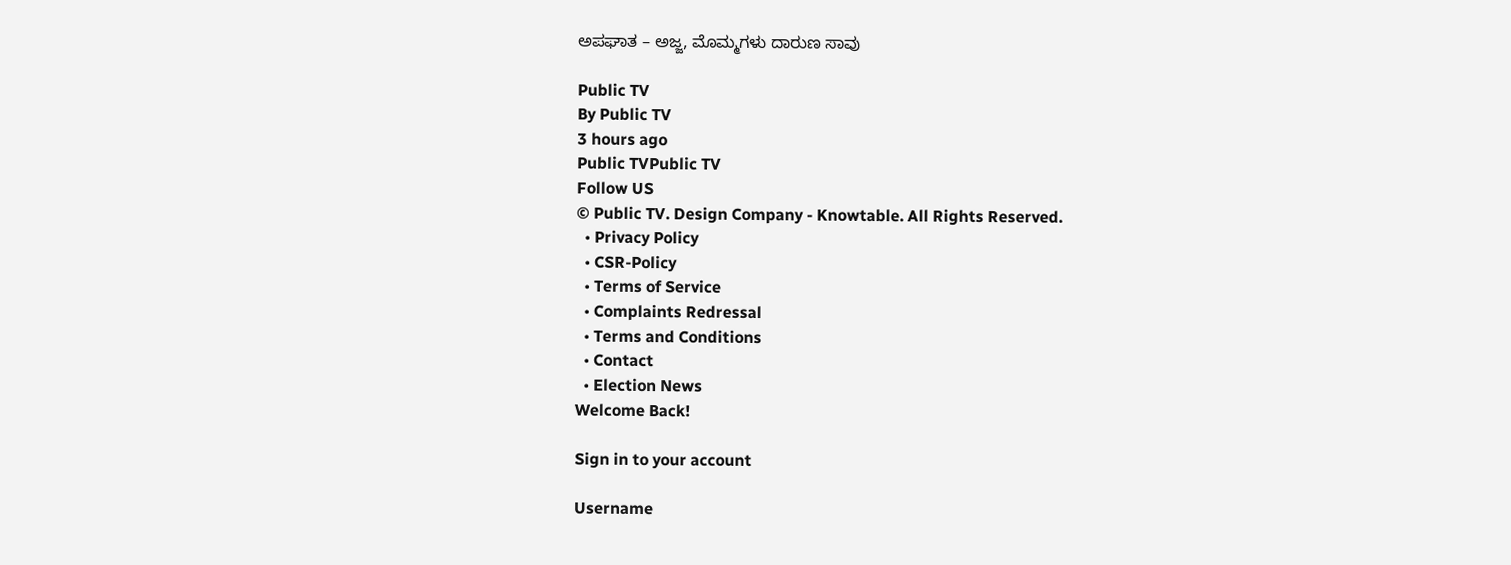ಅಪಘಾತ – ಅಜ್ಜ, ಮೊಮ್ಮಗಳು ದಾರುಣ ಸಾವು

Public TV
By Public TV
3 hours ago
Public TVPublic TV
Follow US
© Public TV. Design Company - Knowtable. All Rights Reserved.
  • Privacy Policy
  • CSR-Policy
  • Terms of Service
  • Complaints Redressal
  • Terms and Conditions
  • Contact
  • Election News
Welcome Back!

Sign in to your account

Username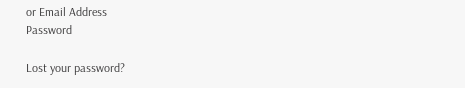or Email Address
Password

Lost your password?